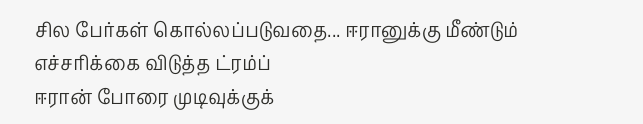சில பேர்கள் கொல்லப்படுவதை... ஈரானுக்கு மீண்டும் எச்சரிக்கை விடுத்த ட்ரம்ப்
ஈரான் போரை முடிவுக்குக்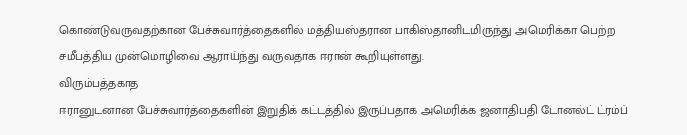கொண்டுவருவதற்கான பேச்சுவார்த்தைகளில் மத்தியஸ்தரான பாகிஸ்தானிடமிருந்து அமெரிக்கா பெற்ற சமீபத்திய முன்மொழிவை ஆராய்ந்து வருவதாக ஈரான் கூறியுள்ளது.
விரும்பத்தகாத
ஈரானுடனான பேச்சுவார்த்தைகளின் இறுதிக் கட்டத்தில் இருப்பதாக அமெரிக்க ஜனாதிபதி டோனல்ட் ட்ரம்ப்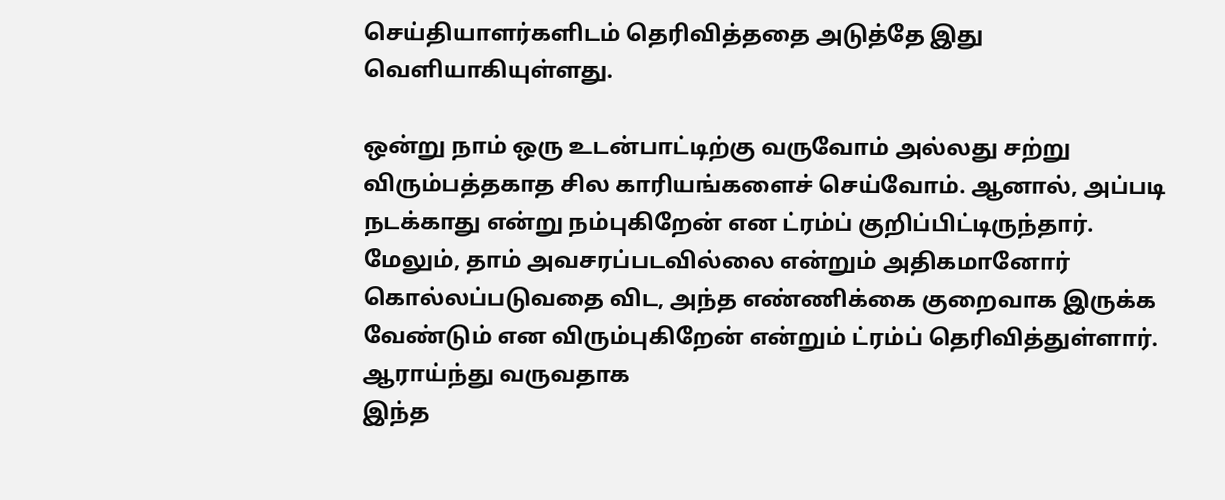செய்தியாளர்களிடம் தெரிவித்ததை அடுத்தே இது வெளியாகியுள்ளது.

ஒன்று நாம் ஒரு உடன்பாட்டிற்கு வருவோம் அல்லது சற்று விரும்பத்தகாத சில காரியங்களைச் செய்வோம். ஆனால், அப்படி நடக்காது என்று நம்புகிறேன் என ட்ரம்ப் குறிப்பிட்டிருந்தார்.
மேலும், தாம் அவசரப்படவில்லை என்றும் அதிகமானோர் கொல்லப்படுவதை விட, அந்த எண்ணிக்கை குறைவாக இருக்க வேண்டும் என விரும்புகிறேன் என்றும் ட்ரம்ப் தெரிவித்துள்ளார்.
ஆராய்ந்து வருவதாக
இந்த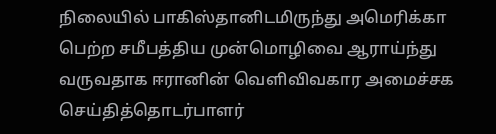நிலையில் பாகிஸ்தானிடமிருந்து அமெரிக்கா பெற்ற சமீபத்திய முன்மொழிவை ஆராய்ந்து வருவதாக ஈரானின் வெளிவிவகார அமைச்சக செய்தித்தொடர்பாளர்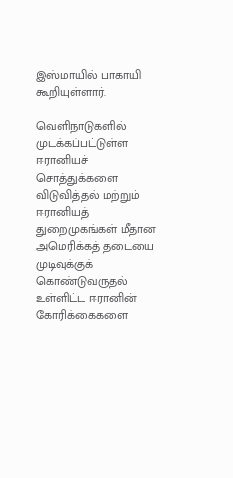இஸ்மாயில் பாகாயி கூறியுள்ளார்.

வெளிநாடுகளில் முடக்கப்பட்டுள்ள ஈரானியச் சொத்துக்களை விடுவித்தல் மற்றும் ஈரானியத் துறைமுகங்கள் மீதான அமெரிக்கத் தடையை முடிவுக்குக் கொண்டுவருதல் உள்ளிட்ட ஈரானின் கோரிக்கைகளை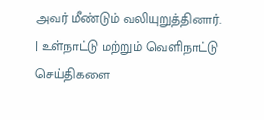அவர் மீண்டும் வலியுறுத்தினார்.
| உள்நாட்டு மற்றும் வெளிநாட்டு செய்திகளை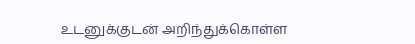உடனுக்குடன் அறிந்துக்கொள்ள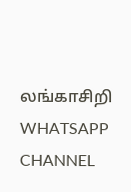லங்காசிறி WHATSAPP CHANNEL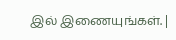இல் இணையுங்கள். |